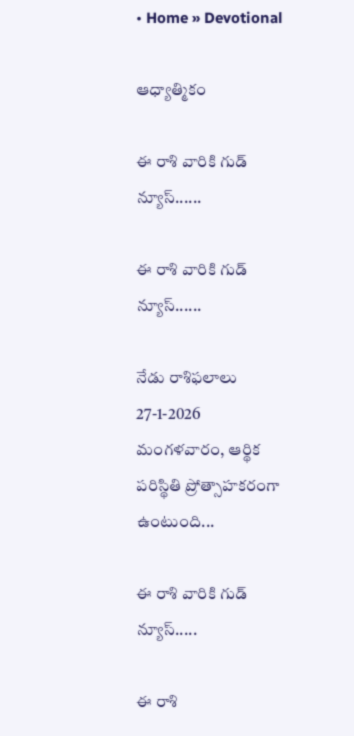• Home » Devotional

ఆధ్యాత్మికం

ఈ రాశి వారికి గుడ్ న్యూస్......

ఈ రాశి వారికి గుడ్ న్యూస్......

నేడు రాశిఫలాలు 27-1-2026 మంగళవారం, ఆర్థిక పరిస్థితి ప్రోత్సాహకరంగా ఉంటుంది...

ఈ రాశి వారికి గుడ్ న్యూస్.....

ఈ రాశి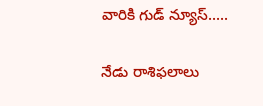వారికి గుడ్ న్యూస్.....

నేడు రాశిఫలాలు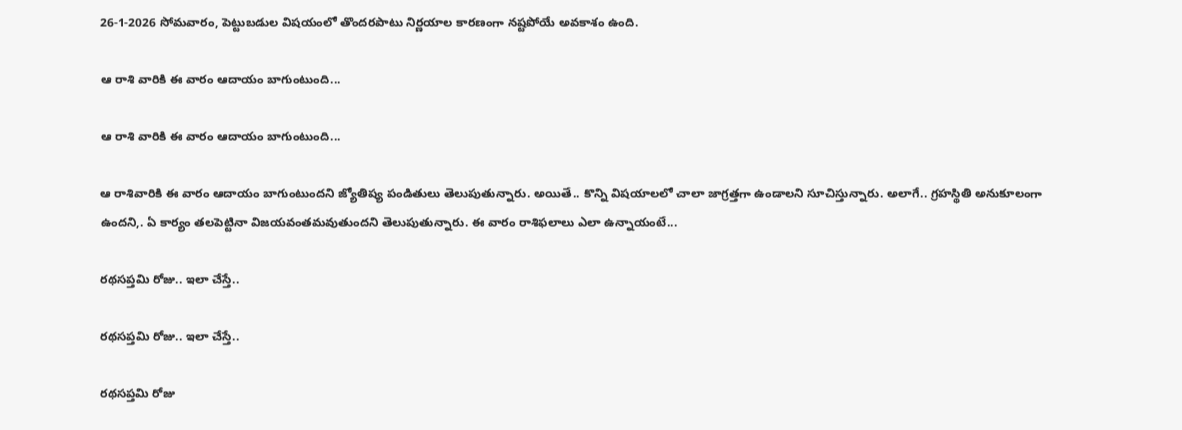26-1-2026 సోమవారం, పెట్టుబడుల విషయంలో తొందరపాటు నిర్ణయాల కారణంగా నష్టపోయే అవకాశం ఉంది.

ఆ రాశి వారికి ఈ వారం ఆదాయం బాగుంటుంది...

ఆ రాశి వారికి ఈ వారం ఆదాయం బాగుంటుంది...

ఆ రాశివారికి ఈ వారం ఆదాయం బాగుంటుందని జ్యోతిష్య పండితులు తెలుపుతున్నారు. అయితే.. కొన్ని విషయాలలో చాలా జాగ్రత్తగా ఉండాలని సూచిస్తున్నారు. అలాగే.. గ్రహస్థితి అనుకూలంగా ఉందని,. ఏ కార్యం తలపెట్టినా విజయవంతమవుతుందని తెలుపుతున్నారు. ఈ వారం రాశిఫలాలు ఎలా ఉన్నాయంటే...

రథసప్తమి రోజు.. ఇలా చేస్తే..

రథసప్తమి రోజు.. ఇలా చేస్తే..

రథసప్తమి రోజు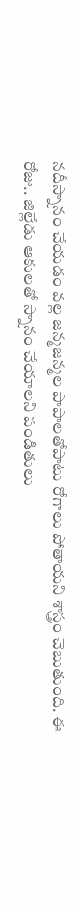నదీస్నానం చేయడం వల్ల జన్మజన్మల పాపాలతోపాటు రోగాలు పోతాయని శాస్త్రం చెబుతుంది. ఈ రోజు.. జిల్లేడు ఆకులతో స్నానం చేయాలని పండితులు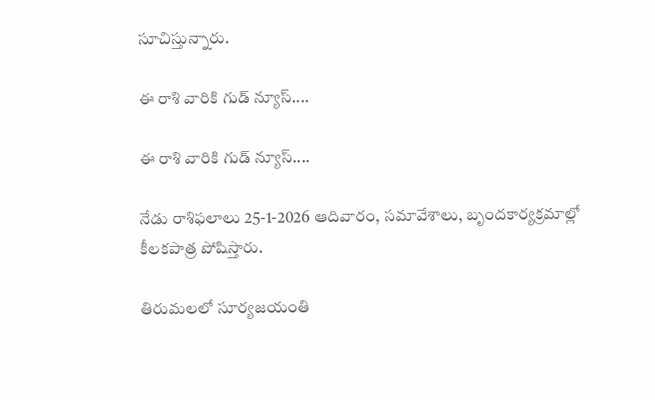సూచిస్తున్నారు.

ఈ రాశి వారికి గుడ్ న్యూస్....

ఈ రాశి వారికి గుడ్ న్యూస్....

నేడు రాశిఫలాలు 25-1-2026 ఆదివారం, సమావేశాలు, బృందకార్యక్రమాల్లో కీలకపాత్ర పోషిస్తారు.

తిరుమలలో సూర్యజయంతి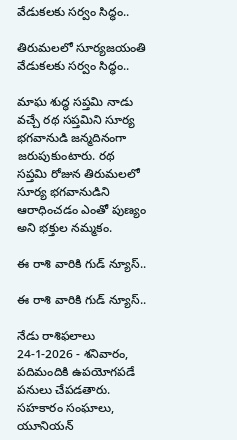వేడుకలకు సర్వం సిద్ధం..

తిరుమలలో సూర్యజయంతి వేడుకలకు సర్వం సిద్ధం..

మాఘ శుద్ధ సప్తమి నాడు వచ్చే రథ సప్తమిని సూర్య భగవానుడి జన్మదినంగా జరుపుకుంటారు. రథ సప్తమి రోజున తిరుమలలో సూర్య భగవానుడిని ఆరాధించడం ఎంతో పుణ్యం అని భక్తుల నమ్మకం.

ఈ రాశి వారికి గుడ్ న్యూస్..

ఈ రాశి వారికి గుడ్ న్యూస్..

నేడు రాశిఫలాలు 24-1-2026 - శనివారం, పదిమందికి ఉపయోగపడే పనులు చేపడతారు. సహకారం సంఘాలు, యూనియన్‌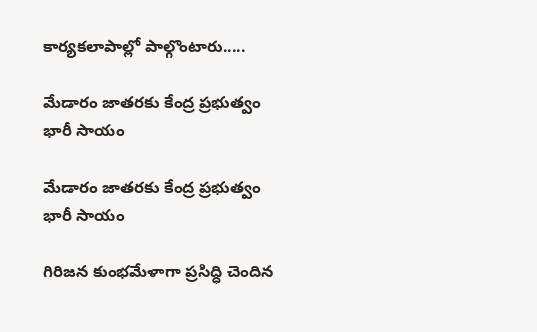కార్యకలాపాల్లో పాల్గొంటారు.....

మేడారం జాతరకు కేంద్ర ప్రభుత్వం భారీ సాయం

మేడారం జాతరకు కేంద్ర ప్రభుత్వం భారీ సాయం

గిరిజన కుంభమేళాగా ప్రసిద్ధి చెందిన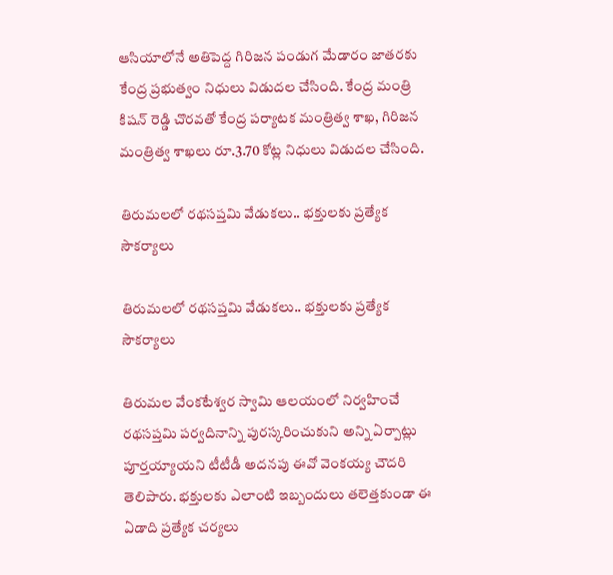ఆసియాలోనే అతిపెద్ద గిరిజన పండుగ మేడారం జాతరకు కేంద్ర ప్రభుత్వం నిధులు విడుదల చేసింది. కేంద్ర మంత్రి కిషన్ రెడ్డి చొరవతో కేంద్ర పర్యాటక మంత్రిత్వ శాఖ, గిరిజన మంత్రిత్వ శాఖలు రూ.3.70 కోట్ల నిధులు విడుదల చేసింది.

తిరుమలలో రథసప్తమి వేడుకలు.. భక్తులకు ప్రత్యేక సౌకర్యాలు

తిరుమలలో రథసప్తమి వేడుకలు.. భక్తులకు ప్రత్యేక సౌకర్యాలు

తిరుమల వేంకటేశ్వర స్వామి ఆలయంలో నిర్వహించే రథసప్తమి పర్వదినాన్ని పురస్కరించుకుని అన్ని ఏర్పాట్లు పూర్తయ్యాయని టీటీడీ అదనపు ఈవో వెంకయ్య చౌదరి తెలిపారు. భక్తులకు ఎలాంటి ఇబ్బందులు తలెత్తకుండా ఈ ఏడాది ప్రత్యేక చర్యలు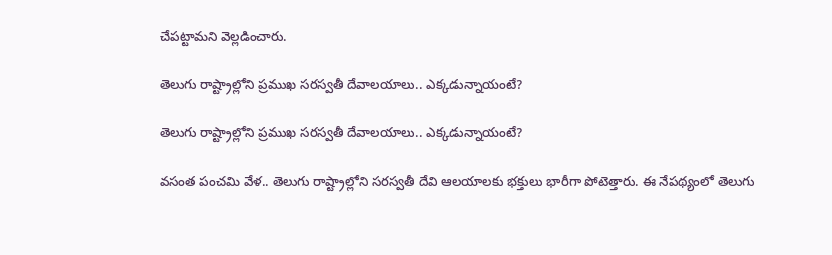చేపట్టామని వెల్లడించారు.

తెలుగు రాష్ట్రాల్లోని ప్రముఖ సరస్వతీ దేవాలయాలు.. ఎక్కడున్నాయంటే?

తెలుగు రాష్ట్రాల్లోని ప్రముఖ సరస్వతీ దేవాలయాలు.. ఎక్కడున్నాయంటే?

వసంత పంచమి వేళ.. తెలుగు రాష్ట్రాల్లోని సరస్వతీ దేవి ఆలయాలకు భక్తులు భారీగా పోటెత్తారు. ఈ నేపథ్యంలో తెలుగు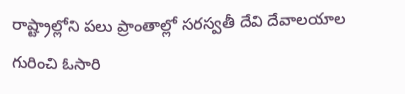రాష్ట్రాల్లోని పలు ప్రాంతాల్లో సరస్వతీ దేవి దేవాలయాల గురించి ఓసారి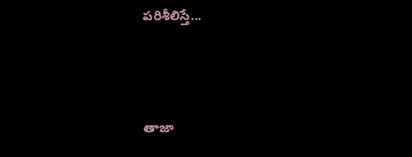పరిశీలిస్తే...



తాజా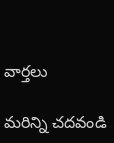వార్తలు

మరిన్ని చదవండి